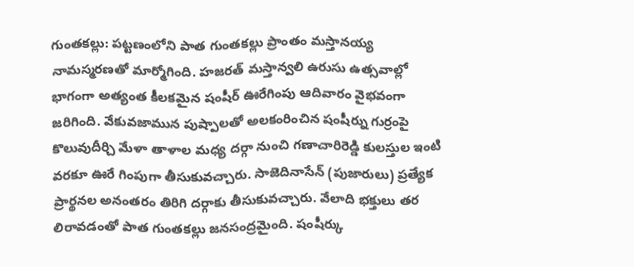గుంతకల్లు: పట్టణంలోని పాత గుంతకల్లు ప్రాంతం మస్తానయ్య నామస్మరణతో మార్మోగింది. హజరత్ మస్తాన్వలి ఉరుసు ఉత్సవాల్లో భాగంగా అత్యంత కీలకమైన షంషీర్ ఊరేగింపు ఆదివారం వైభవంగా జరిగింది. వేకువజామున పుష్పాలతో అలకంరించిన షంషీర్ను గుర్రంపై కొలువుదీర్చి మేళా తాళాల మధ్య దర్గా నుంచి గణాచారిరెడ్డి కులస్తుల ఇంటి వరకూ ఊరే గింపుగా తీసుకువచ్చారు. సాజెదినాసేన్ (పుజారులు) ప్రత్యేక ప్రార్థనల అనంతరం తిరిగి దర్గాకు తీసుకువచ్చారు. వేలాది భక్తులు తర లిరావడంతో పాత గుంతకల్లు జనసంద్రమైంది. షంషీర్కు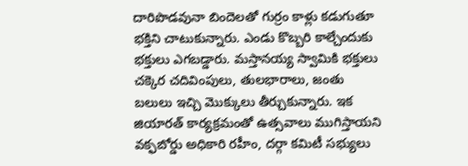దారిపొడవునా బిందెలతో గుర్రం కాళ్లు కడుగుతూ భక్తిని చాటుకున్నారు. ఎండు కొబ్బరి కాల్చేందుకు భక్తులు ఎగబడ్డారు. మస్తానయ్య స్వామికి భక్తులు చక్కెర చదివింపులు, తులభారాలు, జంతు బలులు ఇచ్చి మొక్కులు తీర్చుకున్నారు. ఇక జియారత్ కార్యక్రమంతో ఉత్సవాలు ముగిస్తాయని వక్ఫబోర్డు అధికారి రహీం, దర్గా కమిటీ సభ్యులు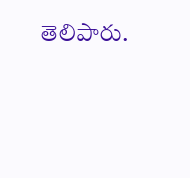తెలిపారు.